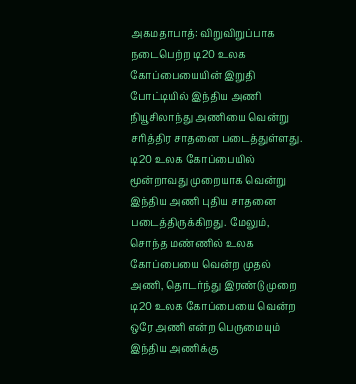அகமதாபாத்: விறுவிறுப்பாக நடைபெற்ற டி20 உலக கோப்பையையின் இறுதி போட்டியில் இந்திய அணி நியூசிலாந்து அணியை வென்று சரித்திர சாதனை படைத்துள்ளது.
டி20 உலக கோப்பையில் மூன்றாவது முறையாக வென்று இந்திய அணி புதிய சாதனை படைத்திருக்கிறது. மேலும், சொந்த மண்ணில் உலக கோப்பையை வென்ற முதல் அணி, தொடர்ந்து இரண்டு முறை டி20 உலக கோப்பையை வென்ற ஒரே அணி என்ற பெருமையும் இந்திய அணிக்கு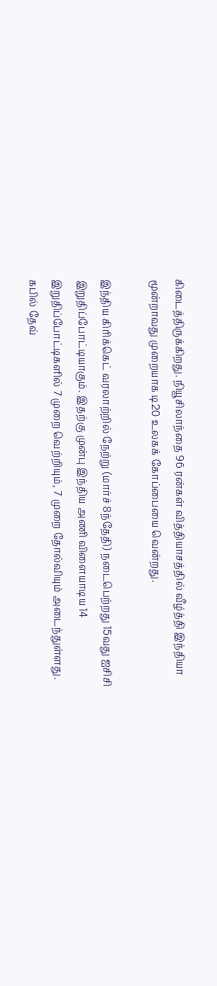கிடைத்திருக்கிறது. நியூசிலாந்தை 96 ரன்கள் வித்தியாசத்தில் வீழ்த்தி இந்தியா மூன்றாவது முறையாக டி20 உலகக் கோப்பையை வென்றது.

இந்திய கிரிக்கெட் வரலாற்றில் நேற்று (மார்ச் 8ந்தேதி) நடைபெற்றது 15வது ஐசிசி இறுதிப்போட்டியாகும். இதற்கு முன்பு இந்திய அணி விளையாடிய 14 இறுதிப்போட்டிகளில் 7 முறை வெற்றியும், 7 முறை தோல்வியும் அடைந்துள்ளது. கபில் தேவ்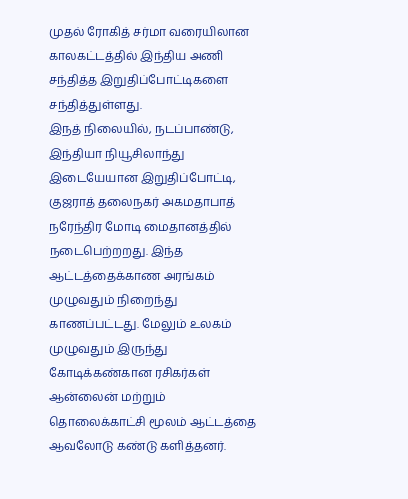முதல் ரோகித் சர்மா வரையிலான காலகட்டத்தில் இந்திய அணி சந்தித்த இறுதிப்போட்டிகளை சந்தித்துள்ளது.
இநத் நிலையில், நடப்பாண்டு, இந்தியா நியூசிலாந்து இடையேயான இறுதிப்போட்டி, குஜராத் தலைநகர் அகமதாபாத் நரேந்திர மோடி மைதானத்தில் நடைபெற்றறது. இந்த ஆட்டத்தைக்காண அரங்கம் முழுவதும் நிறைந்து காணப்பட்டது. மேலும் உலகம் முழுவதும் இருந்து கோடிக்கண்கான ரசிகர்கள் ஆன்லைன் மற்றும் தொலைக்காட்சி மூலம் ஆட்டத்தை ஆவலோடு கண்டு களித்தனர்.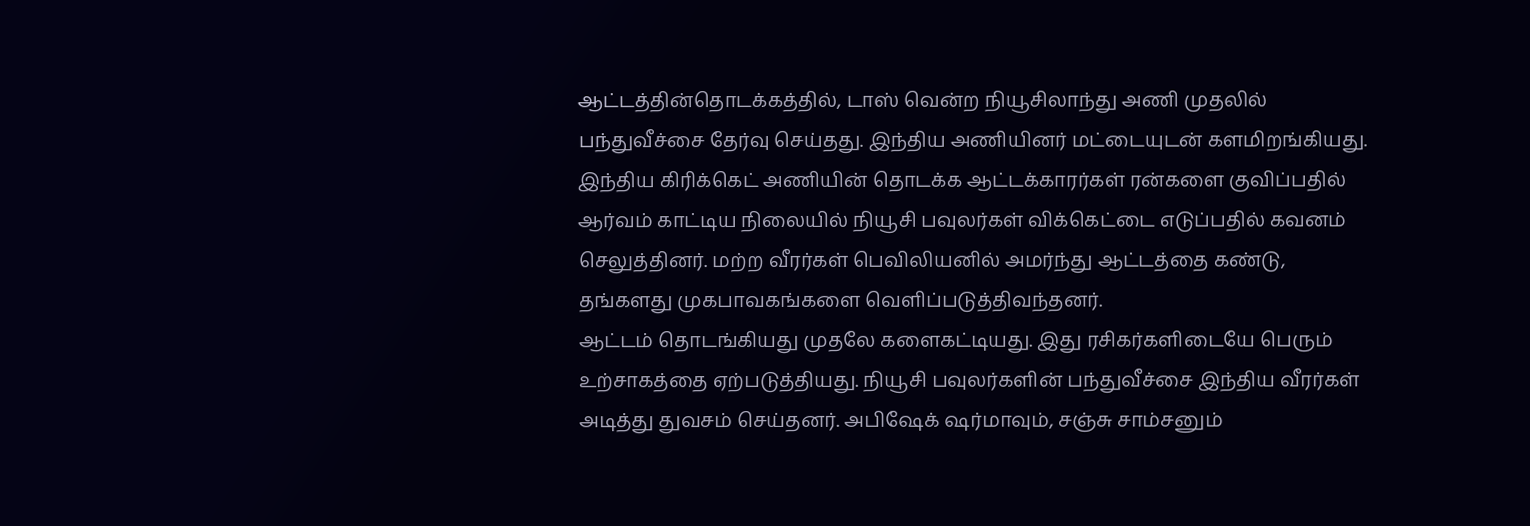ஆட்டத்தின்தொடக்கத்தில், டாஸ் வென்ற நியூசிலாந்து அணி முதலில் பந்துவீச்சை தேர்வு செய்தது. இந்திய அணியினர் மட்டையுடன் களமிறங்கியது. இந்திய கிரிக்கெட் அணியின் தொடக்க ஆட்டக்காரர்கள் ரன்களை குவிப்பதில் ஆர்வம் காட்டிய நிலையில் நியூசி பவுலர்கள் விக்கெட்டை எடுப்பதில் கவனம் செலுத்தினர். மற்ற வீரர்கள் பெவிலியனில் அமர்ந்து ஆட்டத்தை கண்டு, தங்களது முகபாவகங்களை வெளிப்படுத்திவந்தனர்.
ஆட்டம் தொடங்கியது முதலே களைகட்டியது. இது ரசிகர்களிடையே பெரும் உற்சாகத்தை ஏற்படுத்தியது. நியூசி பவுலர்களின் பந்துவீச்சை இந்திய வீரர்கள் அடித்து துவசம் செய்தனர். அபிஷேக் ஷர்மாவும், சஞ்சு சாம்சனும்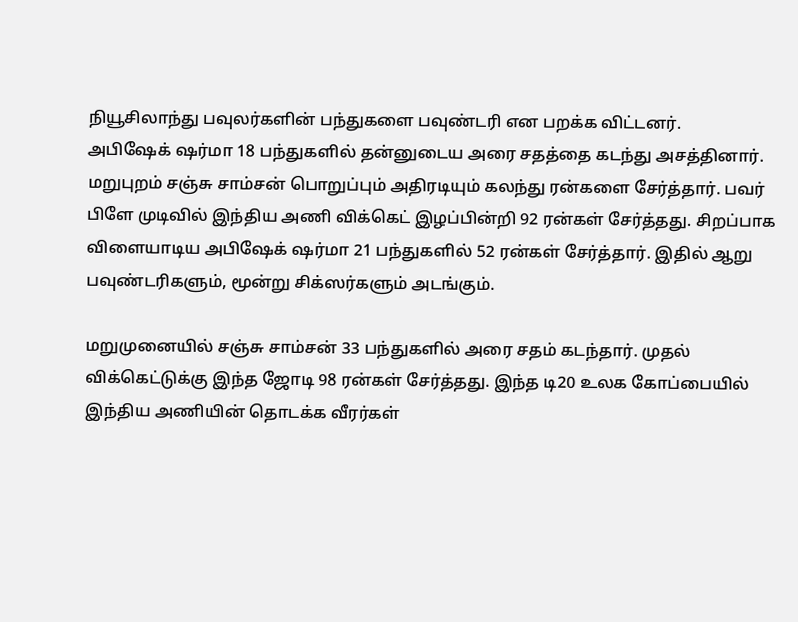நியூசிலாந்து பவுலர்களின் பந்துகளை பவுண்டரி என பறக்க விட்டனர்.
அபிஷேக் ஷர்மா 18 பந்துகளில் தன்னுடைய அரை சதத்தை கடந்து அசத்தினார். மறுபுறம் சஞ்சு சாம்சன் பொறுப்பும் அதிரடியும் கலந்து ரன்களை சேர்த்தார். பவர் பிளே முடிவில் இந்திய அணி விக்கெட் இழப்பின்றி 92 ரன்கள் சேர்த்தது. சிறப்பாக விளையாடிய அபிஷேக் ஷர்மா 21 பந்துகளில் 52 ரன்கள் சேர்த்தார். இதில் ஆறு பவுண்டரிகளும், மூன்று சிக்ஸர்களும் அடங்கும்.

மறுமுனையில் சஞ்சு சாம்சன் 33 பந்துகளில் அரை சதம் கடந்தார். முதல் விக்கெட்டுக்கு இந்த ஜோடி 98 ரன்கள் சேர்த்தது. இந்த டி20 உலக கோப்பையில் இந்திய அணியின் தொடக்க வீரர்கள்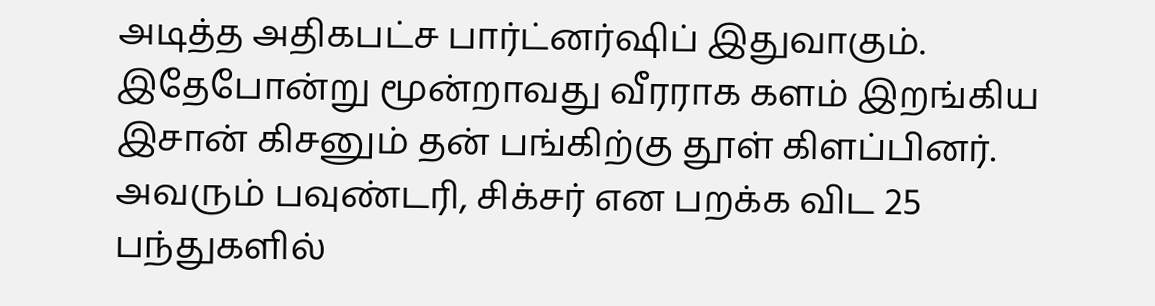அடித்த அதிகபட்ச பார்ட்னர்ஷிப் இதுவாகும்.
இதேபோன்று மூன்றாவது வீரராக களம் இறங்கிய இசான் கிசனும் தன் பங்கிற்கு தூள் கிளப்பினர். அவரும் பவுண்டரி, சிக்சர் என பறக்க விட 25 பந்துகளில்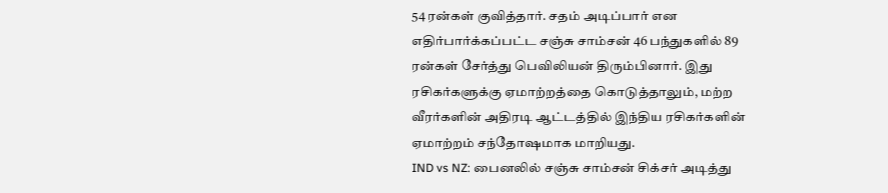54 ரன்கள் குவித்தார். சதம் அடிப்பார் என எதிர்பார்க்கப்பட்ட சஞ்சு சாம்சன் 46 பந்துகளில் 89 ரன்கள் சேர்த்து பெவிலியன் திரும்பினார். இது ரசிகர்களுக்கு ஏமாற்றத்தை கொடுத்தாலும், மற்ற வீரர்களின் அதிரடி ஆட்டத்தில் இந்திய ரசிகர்களின் ஏமாற்றம் சந்தோஷமாக மாறியது.
IND vs NZ: பைனலில் சஞ்சு சாம்சன் சிக்சர் அடித்து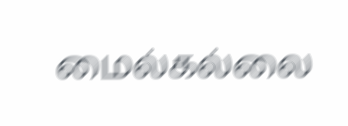மைல்கல்லை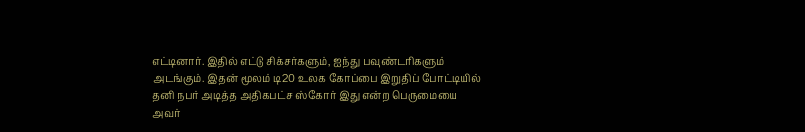எட்டினார். இதில் எட்டு சிக்சர்களும், ஐந்து பவுண்டரிகளும் அடங்கும். இதன் மூலம் டி20 உலக கோப்பை இறுதிப் போட்டியில் தனி நபர் அடித்த அதிகபட்ச ஸ்கோர் இது என்ற பெருமையை அவர்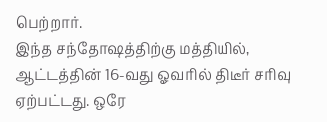பெற்றார்.
இந்த சந்தோஷத்திற்கு மத்தியில், ஆட்டத்தின் 16-வது ஓவரில் திடீர் சரிவு ஏற்பட்டது. ஒரே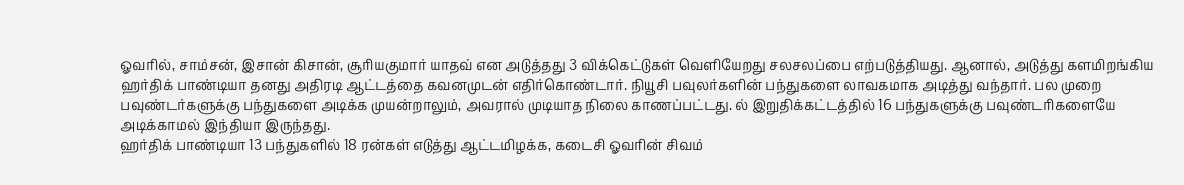ஓவரில், சாம்சன், இசான் கிசான், சூரியகுமார் யாதவ் என அடுத்தது 3 விக்கெட்டுகள் வெளியேறது சலசலப்பை எற்படுத்தியது. ஆனால், அடுத்து களமிறங்கிய ஹர்திக் பாண்டியா தனது அதிரடி ஆட்டத்தை கவனமுடன் எதிர்கொண்டார். நியூசி பவுலர்களின் பந்துகளை லாவகமாக அடித்து வந்தார். பல முறை பவுண்டர்களுக்கு பந்துகளை அடிக்க முயன்றாலும், அவரால் முடியாத நிலை காணப்பட்டது. ல் இறுதிக்கட்டத்தில் 16 பந்துகளுக்கு பவுண்டரிகளையே அடிக்காமல் இந்தியா இருந்தது.
ஹர்திக் பாண்டியா 13 பந்துகளில் 18 ரன்கள் எடுத்து ஆட்டமிழக்க, கடைசி ஓவரின் சிவம்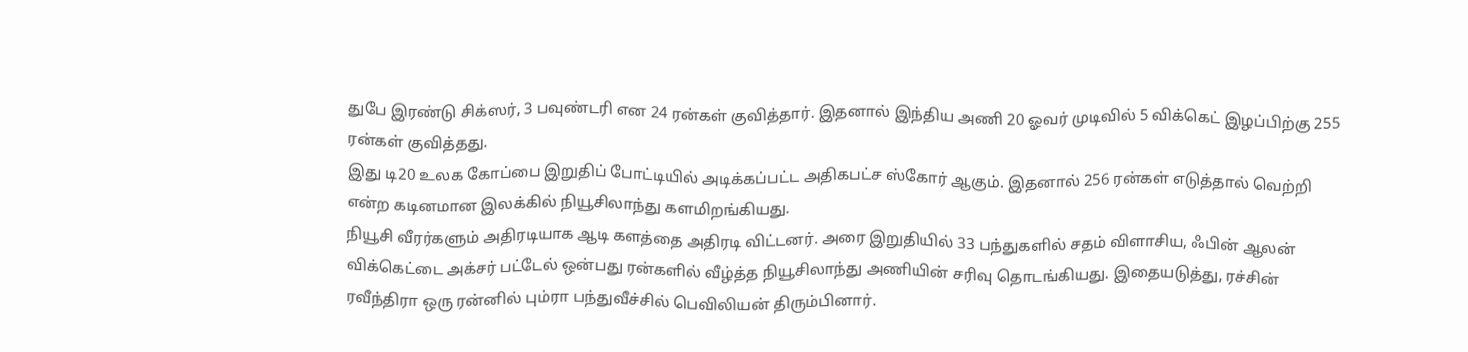துபே இரண்டு சிக்ஸர், 3 பவுண்டரி என 24 ரன்கள் குவித்தார். இதனால் இந்திய அணி 20 ஓவர் முடிவில் 5 விக்கெட் இழப்பிற்கு 255 ரன்கள் குவித்தது.
இது டி20 உலக கோப்பை இறுதிப் போட்டியில் அடிக்கப்பட்ட அதிகபட்ச ஸ்கோர் ஆகும். இதனால் 256 ரன்கள் எடுத்தால் வெற்றி என்ற கடினமான இலக்கில் நியூசிலாந்து களமிறங்கியது.
நியூசி வீரர்களும் அதிரடியாக ஆடி களத்தை அதிரடி விட்டனர். அரை இறுதியில் 33 பந்துகளில் சதம் விளாசிய, ஃபின் ஆலன் விக்கெட்டை அக்சர் பட்டேல் ஒன்பது ரன்களில் வீழ்த்த நியூசிலாந்து அணியின் சரிவு தொடங்கியது. இதையடுத்து, ரச்சின் ரவீந்திரா ஒரு ரன்னில் பும்ரா பந்துவீச்சில் பெவிலியன் திரும்பினார்.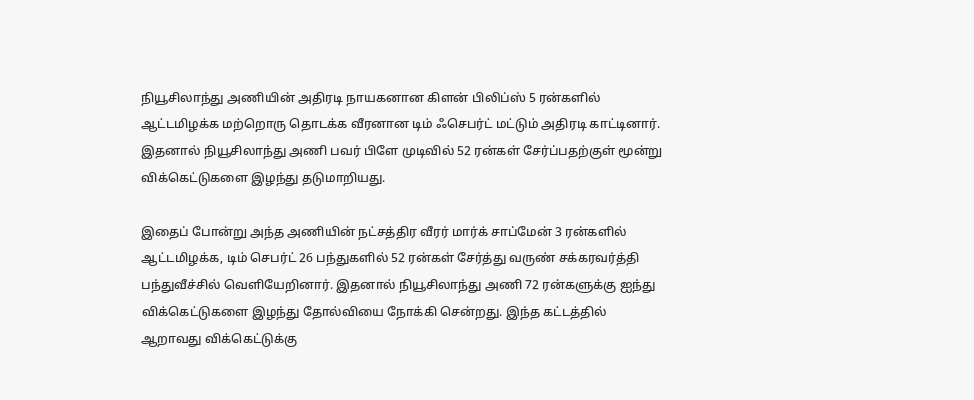நியூசிலாந்து அணியின் அதிரடி நாயகனான கிளன் பிலிப்ஸ் 5 ரன்களில் ஆட்டமிழக்க மற்றொரு தொடக்க வீரனான டிம் ஃசெபர்ட் மட்டும் அதிரடி காட்டினார். இதனால் நியூசிலாந்து அணி பவர் பிளே முடிவில் 52 ரன்கள் சேர்ப்பதற்குள் மூன்று விக்கெட்டுகளை இழந்து தடுமாறியது.

இதைப் போன்று அந்த அணியின் நட்சத்திர வீரர் மார்க் சாப்மேன் 3 ரன்களில் ஆட்டமிழக்க, டிம் செபர்ட் 26 பந்துகளில் 52 ரன்கள் சேர்த்து வருண் சக்கரவர்த்தி பந்துவீச்சில் வெளியேறினார். இதனால் நியூசிலாந்து அணி 72 ரன்களுக்கு ஐந்து விக்கெட்டுகளை இழந்து தோல்வியை நோக்கி சென்றது. இந்த கட்டத்தில் ஆறாவது விக்கெட்டுக்கு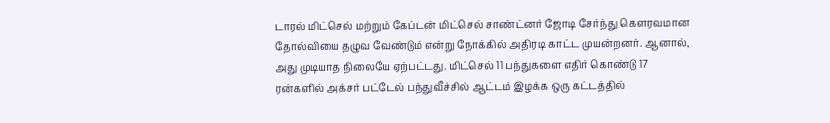டாரல் மிட்செல் மற்றும் கேப்டன் மிட்செல் சாண்ட்னர் ஜோடி சேர்ந்து கௌரவமான தோல்வியை தழுவ வேண்டும் என்று நோக்கில் அதிரடி காட்ட முயன்றனர். ஆனால், அது முடியாத நிலையே ஏற்பட்டது. மிட்செல் 11 பந்துகளை எதிர் கொண்டு 17 ரன்களில் அக்சர் பட்டேல் பந்துவீச்சில் ஆட்டம் இழக்க ஒரு கட்டத்தில்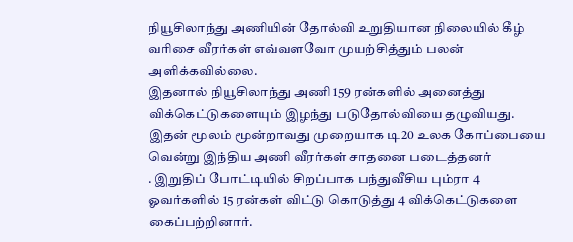நியூசிலாந்து அணியின் தோல்வி உறுதியான நிலையில் கீழ் வரிசை வீரர்கள் எவ்வளவோ முயற்சித்தும் பலன் அளிக்கவில்லை.
இதனால் நியூசிலாந்து அணி 159 ரன்களில் அனைத்து விக்கெட்டுகளையும் இழந்து படுதோல்வியை தழுவியது. இதன் மூலம் மூன்றாவது முறையாக டி20 உலக கோப்பையை வென்று இந்திய அணி வீரர்கள் சாதனை படைத்தனர்
. இறுதிப் போட்டியில் சிறப்பாக பந்துவீசிய பும்ரா 4 ஓவர்களில் 15 ரன்கள் விட்டு கொடுத்து 4 விக்கெட்டுகளை கைப்பற்றினார்.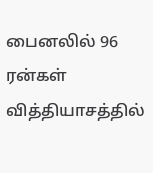பைனலில் 96 ரன்கள் வித்தியாசத்தில்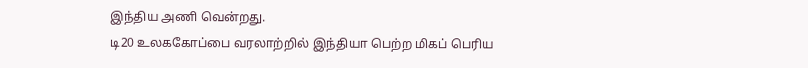இந்திய அணி வென்றது.
டி20 உலககோப்பை வரலாற்றில் இந்தியா பெற்ற மிகப் பெரிய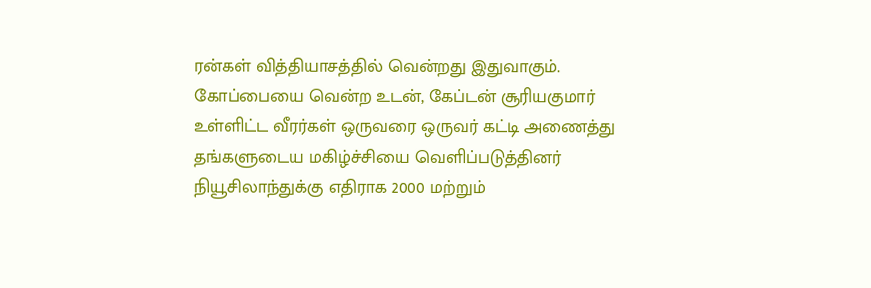ரன்கள் வித்தியாசத்தில் வென்றது இதுவாகும்.
கோப்பையை வென்ற உடன், கேப்டன் சூரியகுமார் உள்ளிட்ட வீரர்கள் ஒருவரை ஒருவர் கட்டி அணைத்து தங்களுடைய மகிழ்ச்சியை வெளிப்படுத்தினர்
நியூசிலாந்துக்கு எதிராக 2000 மற்றும்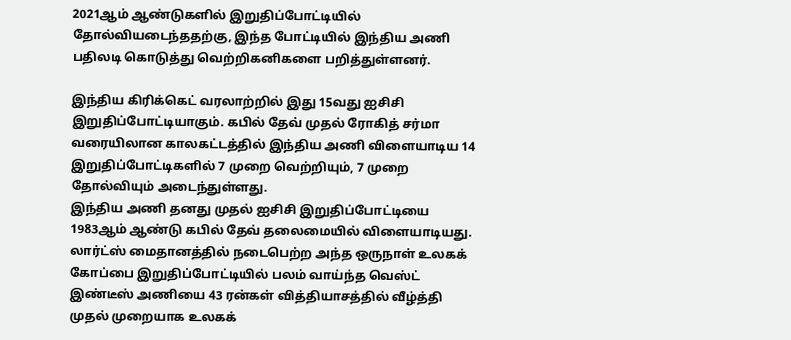2021ஆம் ஆண்டுகளில் இறுதிப்போட்டியில் தோல்வியடைந்ததற்கு, இந்த போட்டியில் இந்திய அணி பதிலடி கொடுத்து வெற்றிகனிகளை பறித்துள்ளனர்.

இந்திய கிரிக்கெட் வரலாற்றில் இது 15வது ஐசிசி இறுதிப்போட்டியாகும். கபில் தேவ் முதல் ரோகித் சர்மா வரையிலான காலகட்டத்தில் இந்திய அணி விளையாடிய 14 இறுதிப்போட்டிகளில் 7 முறை வெற்றியும், 7 முறை தோல்வியும் அடைந்துள்ளது.
இந்திய அணி தனது முதல் ஐசிசி இறுதிப்போட்டியை 1983ஆம் ஆண்டு கபில் தேவ் தலைமையில் விளையாடியது. லார்ட்ஸ் மைதானத்தில் நடைபெற்ற அந்த ஒருநாள் உலகக் கோப்பை இறுதிப்போட்டியில் பலம் வாய்ந்த வெஸ்ட் இண்டீஸ் அணியை 43 ரன்கள் வித்தியாசத்தில் வீழ்த்தி முதல் முறையாக உலகக்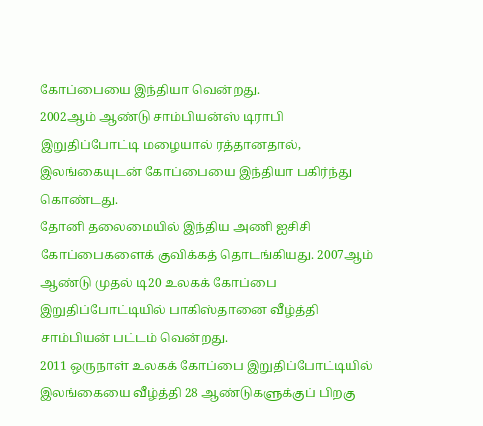கோப்பையை இந்தியா வென்றது.
2002ஆம் ஆண்டு சாம்பியன்ஸ் டிராபி இறுதிப்போட்டி மழையால் ரத்தானதால், இலங்கையுடன் கோப்பையை இந்தியா பகிர்ந்து கொண்டது.
தோனி தலைமையில் இந்திய அணி ஐசிசி கோப்பைகளைக் குவிக்கத் தொடங்கியது. 2007ஆம் ஆண்டு முதல் டி20 உலகக் கோப்பை இறுதிப்போட்டியில் பாகிஸ்தானை வீழ்த்தி சாம்பியன் பட்டம் வென்றது.
2011 ஒருநாள் உலகக் கோப்பை இறுதிப்போட்டியில் இலங்கையை வீழ்த்தி 28 ஆண்டுகளுக்குப் பிறகு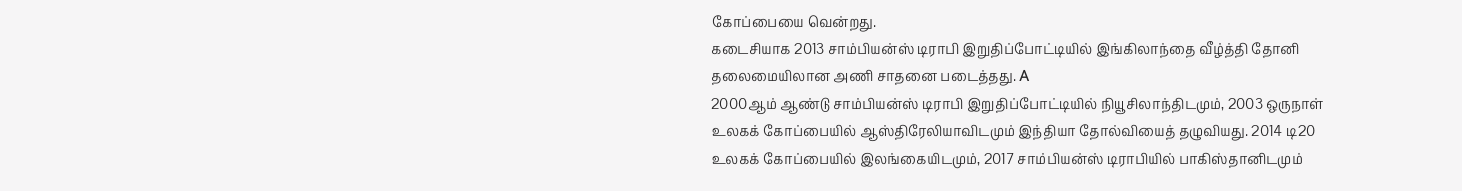கோப்பையை வென்றது.
கடைசியாக 2013 சாம்பியன்ஸ் டிராபி இறுதிப்போட்டியில் இங்கிலாந்தை வீழ்த்தி தோனி தலைமையிலான அணி சாதனை படைத்தது. A
2000ஆம் ஆண்டு சாம்பியன்ஸ் டிராபி இறுதிப்போட்டியில் நியூசிலாந்திடமும், 2003 ஒருநாள் உலகக் கோப்பையில் ஆஸ்திரேலியாவிடமும் இந்தியா தோல்வியைத் தழுவியது. 2014 டி20 உலகக் கோப்பையில் இலங்கையிடமும், 2017 சாம்பியன்ஸ் டிராபியில் பாகிஸ்தானிடமும்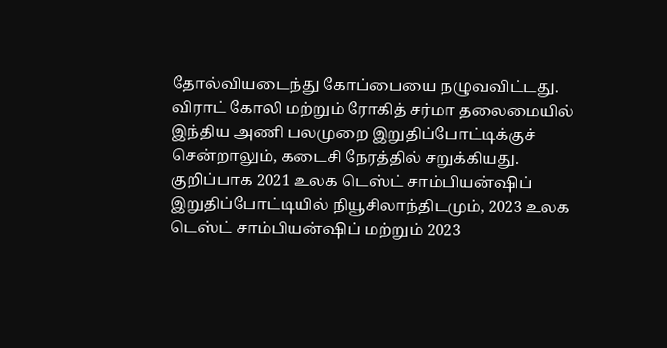தோல்வியடைந்து கோப்பையை நழுவவிட்டது.
விராட் கோலி மற்றும் ரோகித் சர்மா தலைமையில் இந்திய அணி பலமுறை இறுதிப்போட்டிக்குச் சென்றாலும், கடைசி நேரத்தில் சறுக்கியது. குறிப்பாக 2021 உலக டெஸ்ட் சாம்பியன்ஷிப் இறுதிப்போட்டியில் நியூசிலாந்திடமும், 2023 உலக டெஸ்ட் சாம்பியன்ஷிப் மற்றும் 2023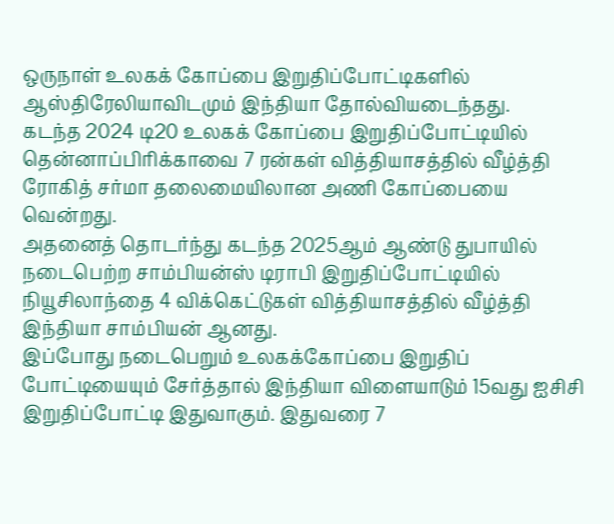ஒருநாள் உலகக் கோப்பை இறுதிப்போட்டிகளில் ஆஸ்திரேலியாவிடமும் இந்தியா தோல்வியடைந்தது.
கடந்த 2024 டி20 உலகக் கோப்பை இறுதிப்போட்டியில் தென்னாப்பிரிக்காவை 7 ரன்கள் வித்தியாசத்தில் வீழ்த்தி ரோகித் சர்மா தலைமையிலான அணி கோப்பையை வென்றது.
அதனைத் தொடர்ந்து கடந்த 2025ஆம் ஆண்டு துபாயில் நடைபெற்ற சாம்பியன்ஸ் டிராபி இறுதிப்போட்டியில் நியூசிலாந்தை 4 விக்கெட்டுகள் வித்தியாசத்தில் வீழ்த்தி இந்தியா சாம்பியன் ஆனது.
இப்போது நடைபெறும் உலகக்கோப்பை இறுதிப் போட்டியையும் சேர்த்தால் இந்தியா விளையாடும் 15வது ஐசிசி இறுதிப்போட்டி இதுவாகும். இதுவரை 7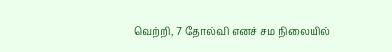வெற்றி, 7 தோல்வி எனச் சம நிலையில்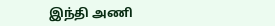இந்தி அணி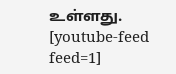உள்ளது.
[youtube-feed feed=1]